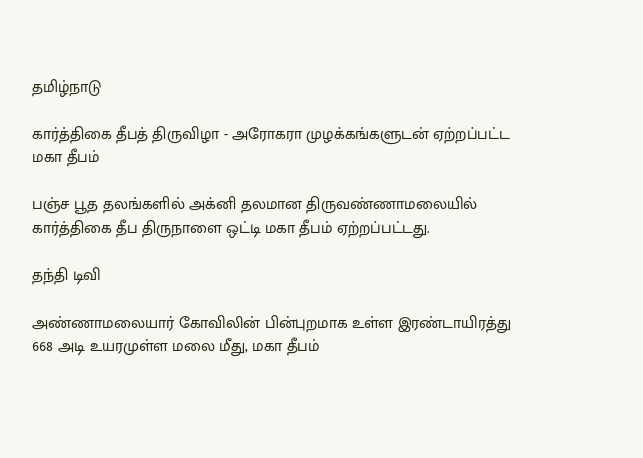தமிழ்நாடு

கார்த்திகை தீபத் திருவிழா - அரோகரா முழக்கங்களுடன் ஏற்றப்பட்ட மகா தீபம்

பஞ்ச பூத தலங்களில் அக்னி தலமான திருவண்ணாமலையில் கார்த்திகை தீப திருநாளை ஒட்டி மகா தீபம் ஏற்றப்பட்டது.

தந்தி டிவி

அண்ணாமலையார் கோவிலின் பின்புறமாக உள்ள இரண்டாயிரத்து 668 அடி உயரமுள்ள மலை மீது, மகா தீபம்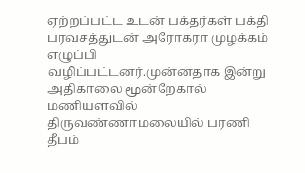ஏற்றப்பட்ட உடன் பக்தர்கள் பக்தி பரவசத்துடன் அரோகரா முழக்கம் எழுப்பி வழிப்பட்டனர்.முன்னதாக இன்று அதிகாலை மூன்றேகால் மணியளவில் திருவண்ணாமலையில் பரணி தீபம்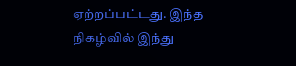ஏற்றப்பட்டது. இந்த நிகழ்வில் இந்து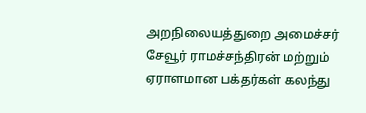அறநிலையத்துறை அமைச்சர் சேவூர் ராமச்சந்திரன் மற்றும் ஏராளமான பக்தர்கள் கலந்து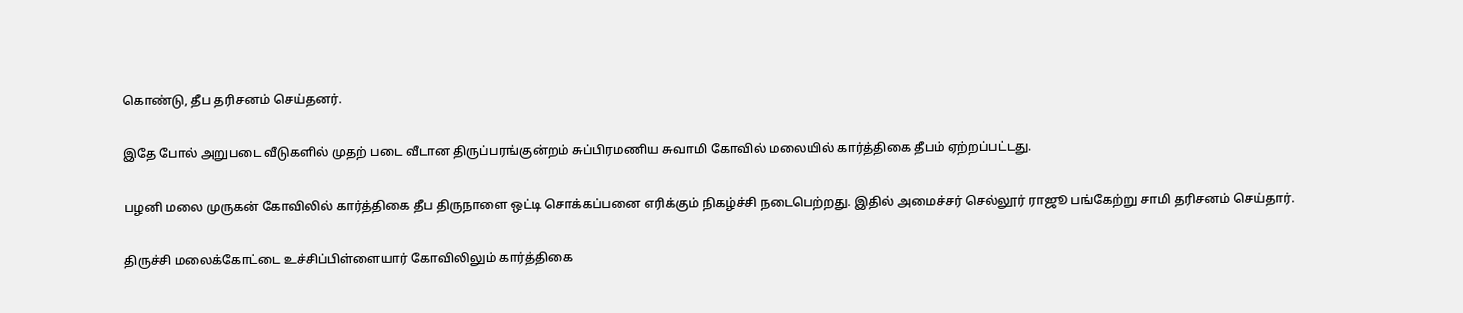கொண்டு, தீப தரிசனம் செய்தனர்.

இதே போல் அறுபடை வீடுகளில் முதற் படை வீடான திருப்பரங்குன்றம் சுப்பிரமணிய சுவாமி கோவில் மலையில் கார்த்திகை தீபம் ஏற்றப்பட்டது.

பழனி மலை முருகன் கோவிலில் கார்த்திகை தீப திருநாளை ஒட்டி சொக்கப்பனை எரிக்கும் நிகழ்ச்சி நடைபெற்றது. இதில் அமைச்சர் செல்லூர் ராஜூ பங்கேற்று சாமி தரிசனம் செய்தார்.

திருச்சி மலைக்கோட்டை உச்சிப்பிள்ளையார் கோவிலிலும் கார்த்திகை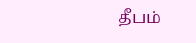தீபம்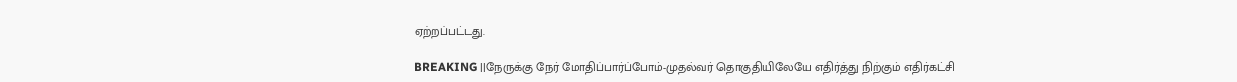ஏற்றப்பட்டது.

BREAKING ||நேருக்கு நேர் மோதிப்பார்ப்போம்-முதல்வர் தொகுதியிலேயே எதிர்த்து நிற்கும் எதிர்கட்சி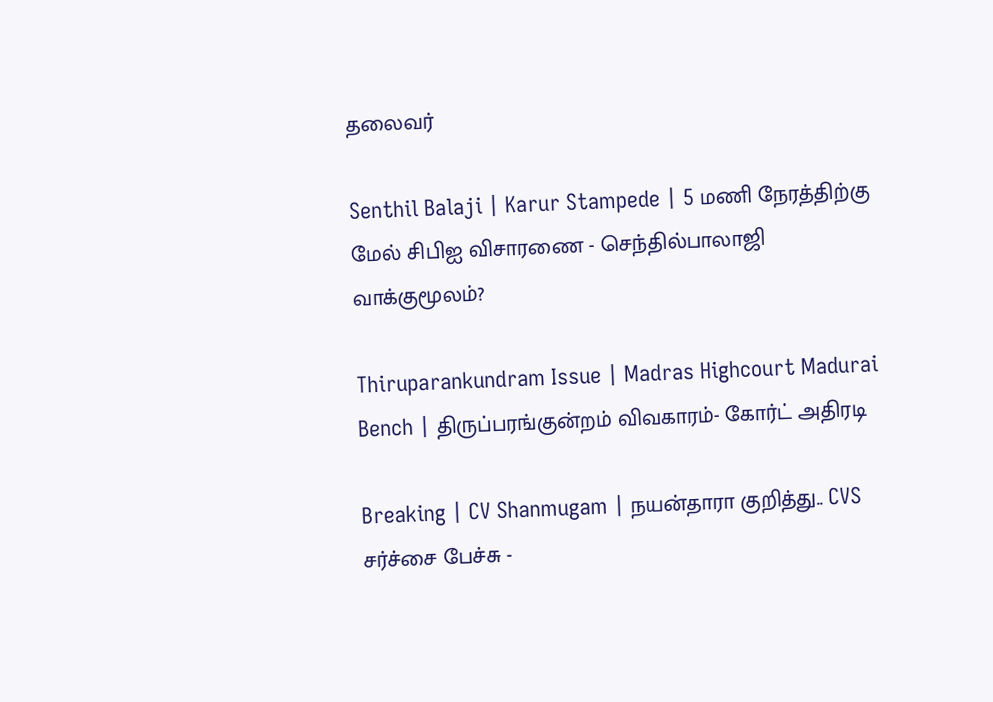தலைவர்

Senthil Balaji | Karur Stampede | 5 மணி நேரத்திற்கு மேல் சிபிஐ விசாரணை - செந்தில்பாலாஜி வாக்குமூலம்?

Thiruparankundram Issue | Madras Highcourt Madurai Bench | திருப்பரங்குன்றம் விவகாரம்- கோர்ட் அதிரடி

Breaking | CV Shanmugam | நயன்தாரா குறித்து.. CVS சர்ச்சை பேச்சு -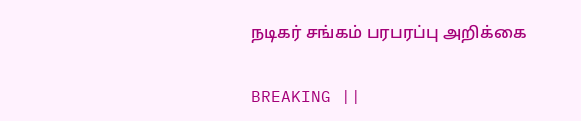நடிகர் சங்கம் பரபரப்பு அறிக்கை

BREAKING ||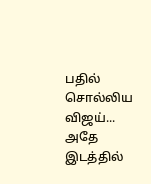பதில் சொல்லிய விஜய்... அதே இடத்தில்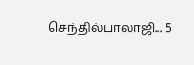செந்தில்பாலாஜி... 5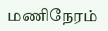மணிநேரம்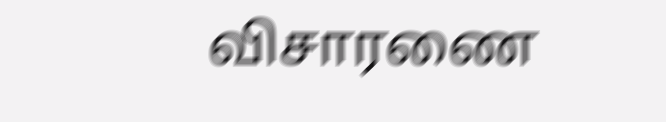விசாரணை